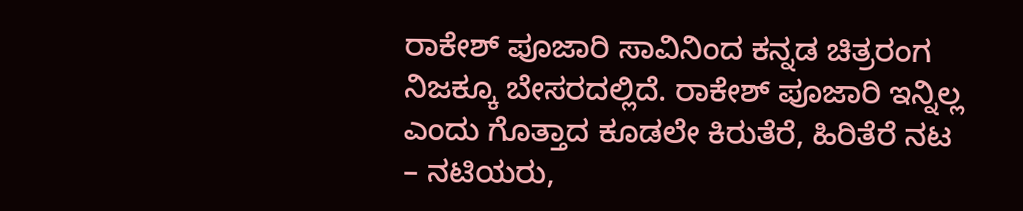ರಾಕೇಶ್ ಪೂಜಾರಿ ಸಾವಿನಿಂದ ಕನ್ನಡ ಚಿತ್ರರಂಗ ನಿಜಕ್ಕೂ ಬೇಸರದಲ್ಲಿದೆ. ರಾಕೇಶ್ ಪೂಜಾರಿ ಇನ್ನಿಲ್ಲ ಎಂದು ಗೊತ್ತಾದ ಕೂಡಲೇ ಕಿರುತೆರೆ, ಹಿರಿತೆರೆ ನಟ – ನಟಿಯರು,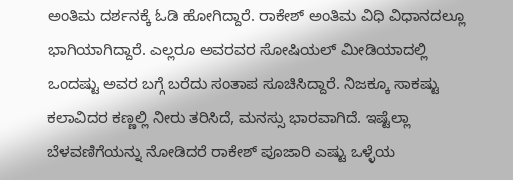ಅಂತಿಮ ದರ್ಶನಕ್ಕೆ ಓಡಿ ಹೋಗಿದ್ದಾರೆ. ರಾಕೇಶ್ ಅಂತಿಮ ವಿಧಿ ವಿಧಾನದಲ್ಲೂ ಭಾಗಿಯಾಗಿದ್ದಾರೆ. ಎಲ್ಲರೂ ಅವರವರ ಸೋಷಿಯಲ್ ಮೀಡಿಯಾದಲ್ಲಿ ಒಂದಷ್ಟು ಅವರ ಬಗ್ಗೆ ಬರೆದು ಸಂತಾಪ ಸೂಚಿಸಿದ್ದಾರೆ. ನಿಜಕ್ಕೂ ಸಾಕಷ್ಟು ಕಲಾವಿದರ ಕಣ್ಣಲ್ಲಿ ನೀರು ತರಿಸಿದೆ, ಮನಸ್ಸು ಭಾರವಾಗಿದೆ. ಇಷ್ಟೆಲ್ಲಾ ಬೆಳವಣಿಗೆಯನ್ನು ನೋಡಿದರೆ ರಾಕೇಶ್ ಪೂಜಾರಿ ಎಷ್ಟು ಒಳ್ಳೆಯ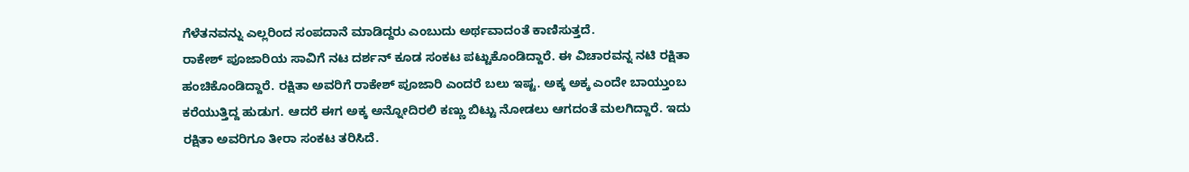ಗೆಳೆತನವನ್ನು ಎಲ್ಲರಿಂದ ಸಂಪದಾನೆ ಮಾಡಿದ್ದರು ಎಂಬುದು ಅರ್ಥವಾದಂತೆ ಕಾಣಿಸುತ್ತದೆ.
ರಾಕೇಶ್ ಪೂಜಾರಿಯ ಸಾವಿಗೆ ನಟ ದರ್ಶನ್ ಕೂಡ ಸಂಕಟ ಪಟ್ಟುಕೊಂಡಿದ್ದಾರೆ. ಈ ವಿಚಾರವನ್ನ ನಟಿ ರಕ್ಷಿತಾ ಹಂಚಿಕೊಂಡಿದ್ದಾರೆ. ರಕ್ಷಿತಾ ಅವರಿಗೆ ರಾಕೇಶ್ ಪೂಜಾರಿ ಎಂದರೆ ಬಲು ಇಷ್ಟ. ಅಕ್ಕ ಅಕ್ಕ ಎಂದೇ ಬಾಯ್ತುಂಬ ಕರೆಯುತ್ತಿದ್ದ ಹುಡುಗ. ಆದರೆ ಈಗ ಅಕ್ಕ ಅನ್ನೋದಿರಲಿ ಕಣ್ಣು ಬಿಟ್ಟು ನೋಡಲು ಆಗದಂತೆ ಮಲಗಿದ್ದಾರೆ. ಇದು ರಕ್ಷಿತಾ ಅವರಿಗೂ ತೀರಾ ಸಂಕಟ ತರಿಸಿದೆ.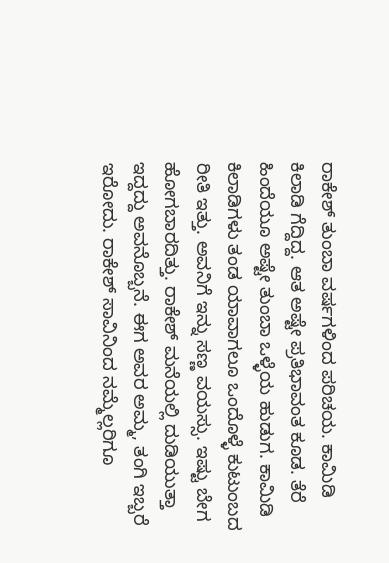ರಾಕೇಶ್ ತುಂಬಾ ವರ್ಷಗಳಿಂದ ಪರಿಚಯ. ಕಾಮಿಡಿ ಕಿಲಾಡಿ ಗೆದ್ದಿದ್ದ. ಆತ ಅಷ್ಟೇ ಪ್ರತಿಭಾವಂತ ಕೂಡ. ತೆರೆ ಹಿಂದೆಯೂ ಅಷ್ಟೇ ತುಂಬಾ ಒಳ್ಳೆಯ ಹುಡುಗ. ಕಾಮಿಡಿ ಕಿಲಾಡಿಗಳು ತಂಡ ಯಾವಾಗಲೂ ಒಂದೊಳ್ಳೆ ಕುಟುಂಬದ ರೀತಿ ಇತ್ತು. ಅವನಿಗೆ ಇನ್ನು ಸಣ್ಣ ವಯಸ್ಸು. ಇಷ್ಟು ಬೇಗ ಹೋಗಬಾರದಿತ್ತು. ರಾಕೇಶ್ ಮನೆಯಲ್ಲಿ ದುಡಿಯುತ್ತಾ ಇದ್ದದ್ದು ಅವನೊಬ್ಬನೆ. ಈಗ ಅವರ ಅಮ್ಮ, ತಂಗಿ ಇಬ್ಬರೆ ಇರೋದು. ರಾಕೇಶ್ ಸಾವಿನಿಂದ ನಮ್ಮೆಲ್ಲರಿಗೂ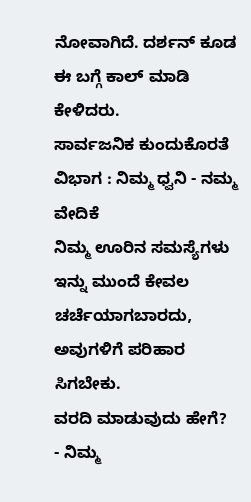ನೋವಾಗಿದೆ. ದರ್ಶನ್ ಕೂಡ ಈ ಬಗ್ಗೆ ಕಾಲ್ ಮಾಡಿ ಕೇಳಿದರು.
ಸಾರ್ವಜನಿಕ ಕುಂದುಕೊರತೆ ವಿಭಾಗ : ನಿಮ್ಮ ಧ್ವನಿ - ನಮ್ಮ ವೇದಿಕೆ
ನಿಮ್ಮ ಊರಿನ ಸಮಸ್ಯೆಗಳು ಇನ್ನು ಮುಂದೆ ಕೇವಲ ಚರ್ಚೆಯಾಗಬಾರದು, ಅವುಗಳಿಗೆ ಪರಿಹಾರ ಸಿಗಬೇಕು.
ವರದಿ ಮಾಡುವುದು ಹೇಗೆ?
- ನಿಮ್ಮ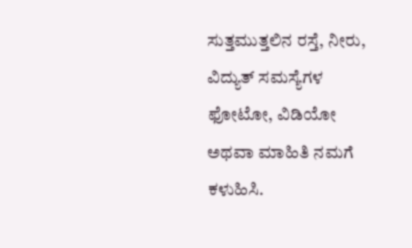ಸುತ್ತಮುತ್ತಲಿನ ರಸ್ತೆ, ನೀರು, ವಿದ್ಯುತ್ ಸಮಸ್ಯೆಗಳ ಫೋಟೋ, ವಿಡಿಯೋ ಅಥವಾ ಮಾಹಿತಿ ನಮಗೆ ಕಳುಹಿಸಿ.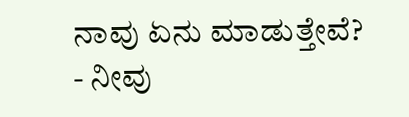ನಾವು ಏನು ಮಾಡುತ್ತೇವೆ?
- ನೀವು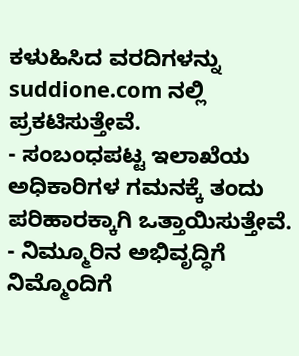ಕಳುಹಿಸಿದ ವರದಿಗಳನ್ನು suddione.com ನಲ್ಲಿ ಪ್ರಕಟಿಸುತ್ತೇವೆ.
- ಸಂಬಂಧಪಟ್ಟ ಇಲಾಖೆಯ ಅಧಿಕಾರಿಗಳ ಗಮನಕ್ಕೆ ತಂದು ಪರಿಹಾರಕ್ಕಾಗಿ ಒತ್ತಾಯಿಸುತ್ತೇವೆ.
- ನಿಮ್ಮೂರಿನ ಅಭಿವೃದ್ಧಿಗೆ ನಿಮ್ಮೊಂದಿಗೆ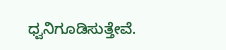ಧ್ವನಿಗೂಡಿಸುತ್ತೇವೆ.